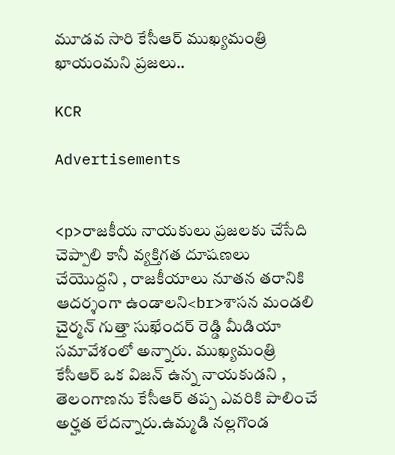మూడవ సారి కేసీఆర్ ముఖ్యమంత్రి ఖాయంమని ప్రజలు..

KCR

Advertisements


<p>రాజకీయ నాయకులు ప్రజలకు చేసేది చెప్పాలి కానీ వ్యక్తిగత దూషణలు చేయొద్దని , రాజకీయాలు నూతన తరానికి ఆదర్శంగా ఉండాలని<br>శాసన మండలి చైర్మన్ గుత్తా సుఖేందర్ రెడ్డి మీడియా సమావేశంలో అన్నారు. ముఖ్యమంత్రి కేసీఆర్ ఒక విజన్ ఉన్న నాయకుడని , తెలంగాణను కేసీఆర్ తప్ప ఎవరికి పాలించే అర్హత లేదన్నారు.ఉమ్మడి నల్లగొండ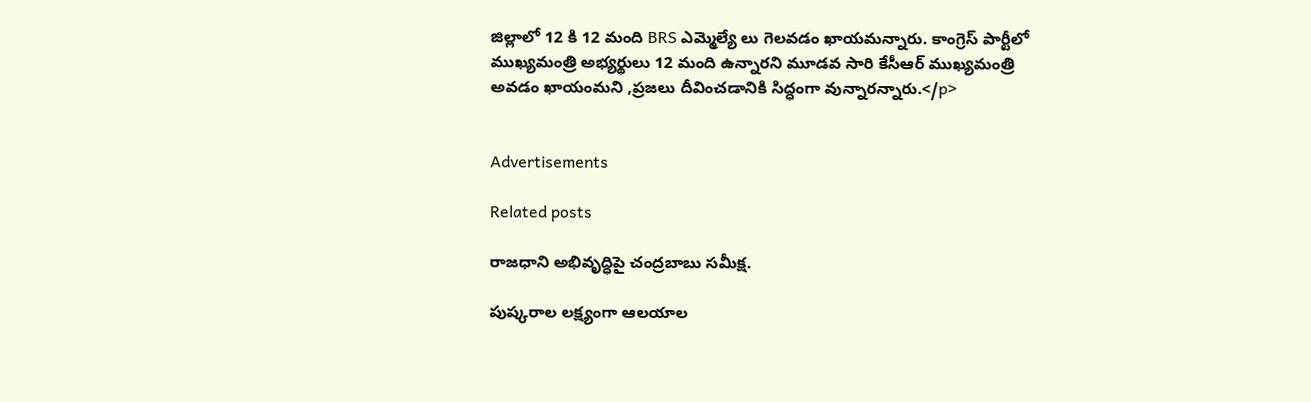జిల్లాలో 12 కి 12 మంది BRS ఎమ్మెల్యే లు గెలవడం ఖాయమన్నారు. కాంగ్రెస్ పార్టీలో ముఖ్యమంత్రి అభ్యర్థులు 12 మంది ఉన్నారని మూడవ సారి కేసీఆర్ ముఖ్యమంత్రి అవడం ఖాయంమని ,ప్రజలు దీవించడానికి సిద్ధంగా వున్నారన్నారు.</p>


Advertisements

Related posts

రాజధాని అభివృద్ధిపై చంద్రబాబు సమీక్ష.

పుష్కరాల లక్ష్యంగా ఆలయాల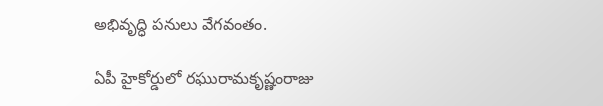అభివృద్ధి పనులు వేగవంతం.

ఏపీ హైకోర్డులో రఘురామకృష్ణంరాజు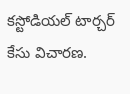కస్టోడియల్ టార్చర్ కేసు విచారణ.